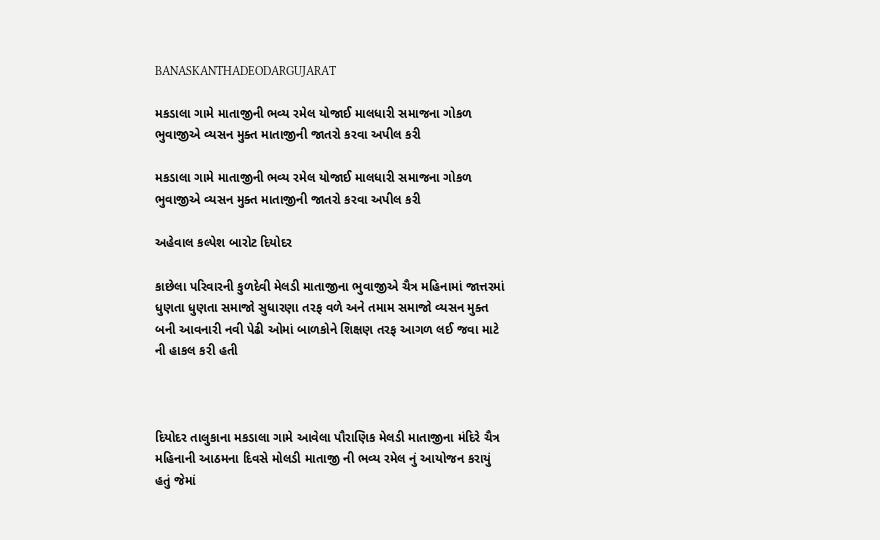BANASKANTHADEODARGUJARAT

મકડાલા ગામે માતાજીની ભવ્ય રમેલ યોજાઈ માલધારી સમાજના ગોકળ ભુવાજીએ વ્યસન મુક્ત માતાજીની જાતરો કરવા અપીલ કરી

મકડાલા ગામે માતાજીની ભવ્ય રમેલ યોજાઈ માલધારી સમાજના ગોકળ ભુવાજીએ વ્યસન મુક્ત માતાજીની જાતરો કરવા અપીલ કરી

અહેવાલ કલ્પેશ બારોટ દિયોદર

કાછેલા પરિવારની કુળદેવી મેલડી માતાજીના ભુવાજીએ ચૈત્ર મહિનામાં જાત્તરમાં ધુણતા ધુણતા સમાજો સુધારણા તરફ વળે અને તમામ સમાજો વ્યસન મુક્ત બની આવનારી નવી પેઢી ઓમાં બાળકોને શિક્ષણ તરફ આગળ લઈ જવા માટે ની હાકલ કરી હતી



દિયોદર તાલુકાના મકડાલા ગામે આવેલા પૌરાણિક મેલડી માતાજીના મંદિરે ચૈત્ર મહિનાની આઠમના દિવસે મોલડી માતાજી ની ભવ્ય રમેલ નું આયોજન કરાયું હતું જેમાં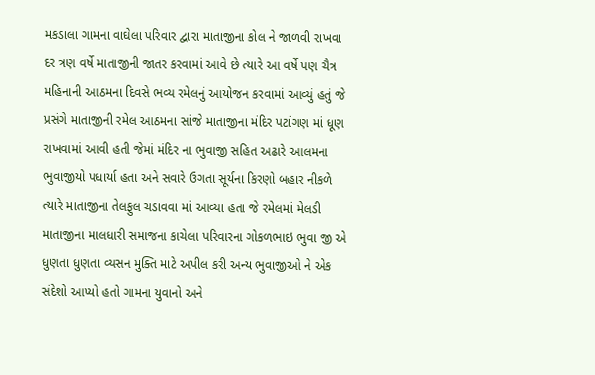મકડાલા ગામના વાઘેલા પરિવાર દ્વારા માતાજીના કોલ ને જાળવી રાખવા દર ત્રણ વર્ષે માતાજીની જાતર કરવામાં આવે છે ત્યારે આ વર્ષે પણ ચૈત્ર મહિનાની આઠમના દિવસે ભવ્ય રમેલનું આયોજન કરવામાં આવ્યું હતું જે પ્રસંગે માતાજીની રમેલ આઠમના સાંજે માતાજીના મંદિર પટાંગણ માં ધૂણ રાખવામાં આવી હતી જેમાં મંદિર ના ભુવાજી સહિત અઢારે આલમના ભુવાજીયો પધાર્યા હતા અને સવારે ઉગતા સૂર્યના કિરણો બહાર નીકળે ત્યારે માતાજીના તેલફુલ ચડાવવા માં આવ્યા હતા જે રમેલમાં મેલડી માતાજીના માલધારી સમાજના કાચેલા પરિવારના ગોકળભાઇ ભુવા જી એ ધુણતા ધુણતા વ્યસન મુક્તિ માટે અપીલ કરી અન્ય ભુવાજીઓ ને એક સંદેશો આપ્યો હતો ગામના યુવાનો અને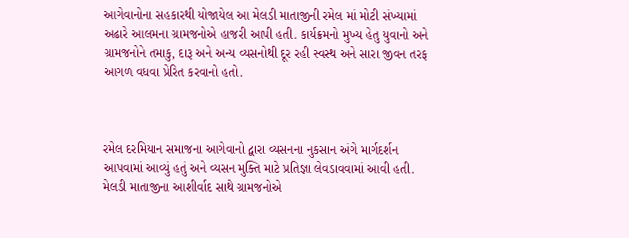આગેવાનોના સહકારથી યોજાયેલ આ મેલડી માતાજીની રમેલ માં મોટી સંખ્યામાં અઢારે આલમના ગ્રામજનોએ હાજરી આપી હતી. કાર્યક્રમનો મુખ્ય હેતુ યુવાનો અને ગ્રામજનોને તમાકુ, દારૂ અને અન્ય વ્યસનોથી દૂર રહી સ્વસ્થ અને સારા જીવન તરફ આગળ વધવા પ્રેરિત કરવાનો હતો.



રમેલ દરમિયાન સમાજના આગેવાનો દ્વારા વ્યસનના નુકસાન અંગે માર્ગદર્શન આપવામાં આવ્યું હતું અને વ્યસન મુક્તિ માટે પ્રતિજ્ઞા લેવડાવવામાં આવી હતી. મેલડી માતાજીના આશીર્વાદ સાથે ગ્રામજનોએ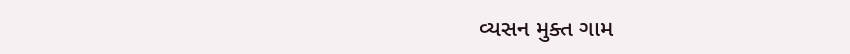વ્યસન મુક્ત ગામ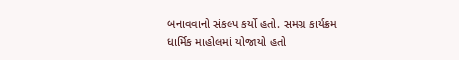બનાવવાનો સંકલ્પ કર્યો હતો. સમગ્ર કાર્યક્રમ ધાર્મિક માહોલમાં યોજાયો હતો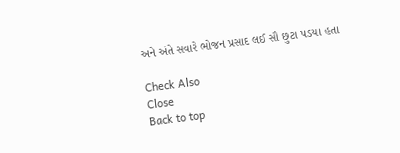અને અંતે સવારે ભોજન પ્રસાદ લઈ સૌ છુટા પડયા હતા

Check Also
Close
Back to top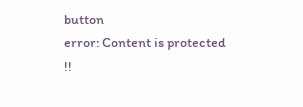button
error: Content is protected !!